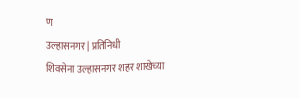ण
उल्हासनगर | प्रतिनिधी
शिवसेना उल्हासनगर शहर शाखेच्या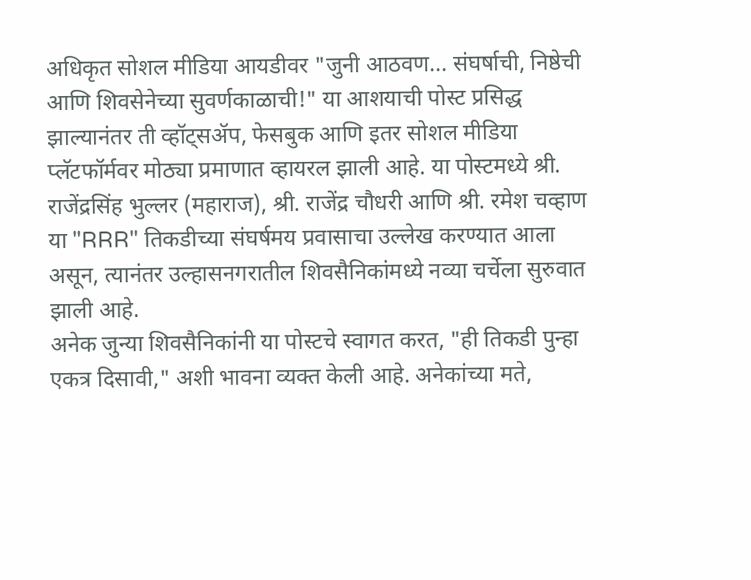अधिकृत सोशल मीडिया आयडीवर "जुनी आठवण... संघर्षाची, निष्ठेची आणि शिवसेनेच्या सुवर्णकाळाची!" या आशयाची पोस्ट प्रसिद्ध झाल्यानंतर ती व्हॉट्सॲप, फेसबुक आणि इतर सोशल मीडिया प्लॅटफॉर्मवर मोठ्या प्रमाणात व्हायरल झाली आहे. या पोस्टमध्ये श्री. राजेंद्रसिंह भुल्लर (महाराज), श्री. राजेंद्र चौधरी आणि श्री. रमेश चव्हाण या "RRR" तिकडीच्या संघर्षमय प्रवासाचा उल्लेख करण्यात आला असून, त्यानंतर उल्हासनगरातील शिवसैनिकांमध्ये नव्या चर्चेला सुरुवात झाली आहे.
अनेक जुन्या शिवसैनिकांनी या पोस्टचे स्वागत करत, "ही तिकडी पुन्हा एकत्र दिसावी," अशी भावना व्यक्त केली आहे. अनेकांच्या मते,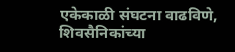एकेकाळी संघटना वाढविणे, शिवसैनिकांच्या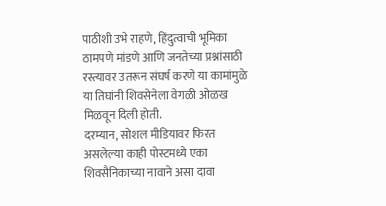पाठीशी उभे राहणे, हिंदुत्वाची भूमिका ठामपणे मांडणे आणि जनतेच्या प्रश्नांसाठी रस्त्यावर उतरून संघर्ष करणे या कामांमुळे या तिघांनी शिवसेनेला वेगळी ओळख मिळवून दिली होती.
दरम्यान, सोशल मीडियावर फिरत असलेल्या काही पोस्टमध्ये एका शिवसैनिकाच्या नावाने असा दावा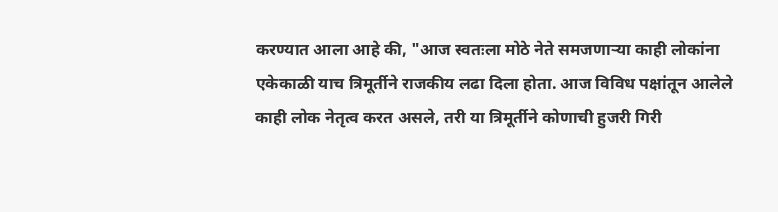करण्यात आला आहे की, "आज स्वतःला मोठे नेते समजणाऱ्या काही लोकांना एकेकाळी याच त्रिमूर्तीने राजकीय लढा दिला होता. आज विविध पक्षांतून आलेले काही लोक नेतृत्व करत असले, तरी या त्रिमूर्तीने कोणाची हुजरी गिरी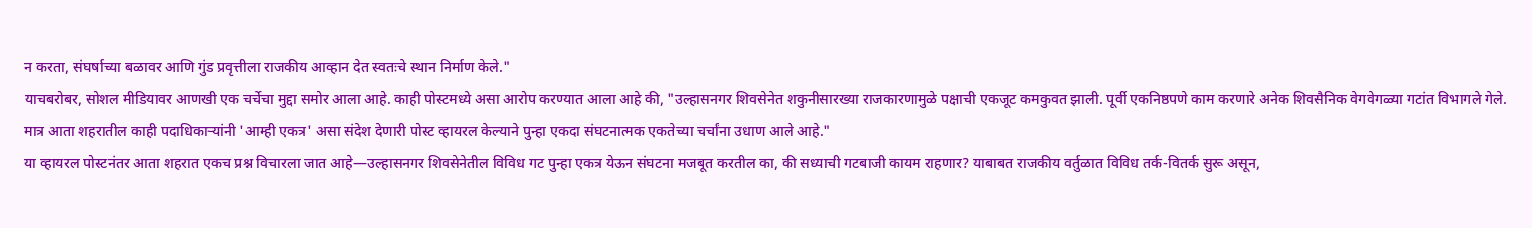न करता, संघर्षाच्या बळावर आणि गुंड प्रवृत्तीला राजकीय आव्हान देत स्वतःचे स्थान निर्माण केले."
याचबरोबर, सोशल मीडियावर आणखी एक चर्चेचा मुद्दा समोर आला आहे. काही पोस्टमध्ये असा आरोप करण्यात आला आहे की, "उल्हासनगर शिवसेनेत शकुनीसारख्या राजकारणामुळे पक्षाची एकजूट कमकुवत झाली. पूर्वी एकनिष्ठपणे काम करणारे अनेक शिवसैनिक वेगवेगळ्या गटांत विभागले गेले. मात्र आता शहरातील काही पदाधिकाऱ्यांनी 'आम्ही एकत्र' असा संदेश देणारी पोस्ट व्हायरल केल्याने पुन्हा एकदा संघटनात्मक एकतेच्या चर्चांना उधाण आले आहे."
या व्हायरल पोस्टनंतर आता शहरात एकच प्रश्न विचारला जात आहे—उल्हासनगर शिवसेनेतील विविध गट पुन्हा एकत्र येऊन संघटना मजबूत करतील का, की सध्याची गटबाजी कायम राहणार? याबाबत राजकीय वर्तुळात विविध तर्क-वितर्क सुरू असून,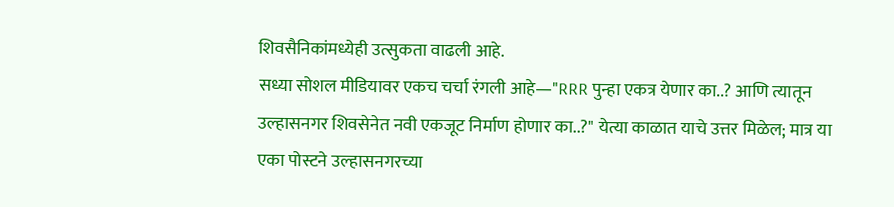शिवसैनिकांमध्येही उत्सुकता वाढली आहे.
सध्या सोशल मीडियावर एकच चर्चा रंगली आहे—"RRR पुन्हा एकत्र येणार का..? आणि त्यातून उल्हासनगर शिवसेनेत नवी एकजूट निर्माण होणार का..?" येत्या काळात याचे उत्तर मिळेल; मात्र या एका पोस्टने उल्हासनगरच्या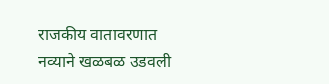राजकीय वातावरणात नव्याने खळबळ उडवली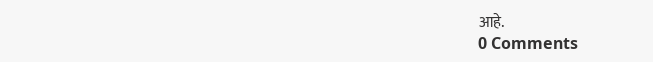आहे.
0 Comments